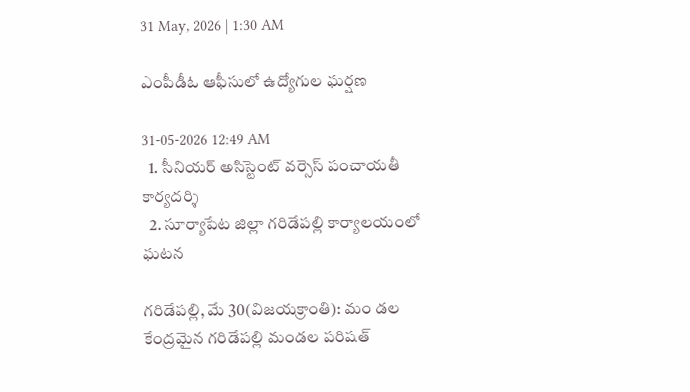31 May, 2026 | 1:30 AM

ఎంపీడీఓ ఆఫీసులో ఉద్యోగుల ఘర్షణ

31-05-2026 12:49 AM
  1. సీనియర్ అసిస్టెంట్ వర్సెస్ పంచాయతీ కార్యదర్శి
  2. సూర్యాపేట జిల్లా గరిడేపల్లి కార్యాలయంలో ఘటన

గరిడేపల్లి, మే 30(విజయక్రాంతి): మం డల కేంద్రమైన గరిడేపల్లి మండల పరిషత్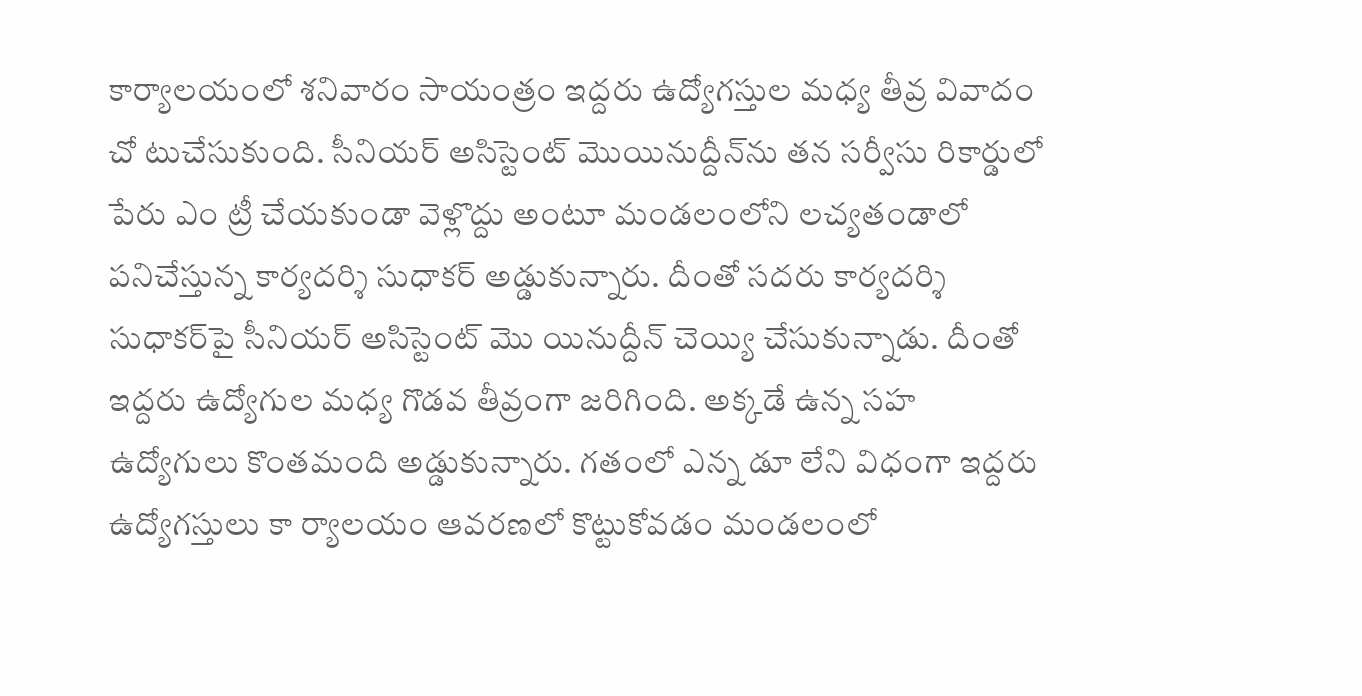కార్యాలయంలో శనివారం సాయంత్రం ఇద్దరు ఉద్యోగస్తుల మధ్య తీవ్ర వివాదం చో టుచేసుకుంది. సీనియర్ అసిస్టెంట్ మొయినుద్దీన్‌ను తన సర్వీసు రికార్డులో పేరు ఎం ట్రీ చేయకుండా వెళ్లొద్దు అంటూ మండలంలోని లచ్యతండాలో పనిచేస్తున్న కార్యదర్శి సుధాకర్ అడ్డుకున్నారు. దీంతో సదరు కార్యదర్శి సుధాకర్‌పై సీనియర్ అసిస్టెంట్ మొ యినుద్దీన్ చెయ్యి చేసుకున్నాడు. దీంతో ఇద్దరు ఉద్యోగుల మధ్య గొడవ తీవ్రంగా జరిగింది. అక్కడే ఉన్న సహ ఉద్యోగులు కొంతమంది అడ్డుకున్నారు. గతంలో ఎన్న డూ లేని విధంగా ఇద్దరు ఉద్యోగస్తులు కా ర్యాలయం ఆవరణలో కొట్టుకోవడం మండలంలో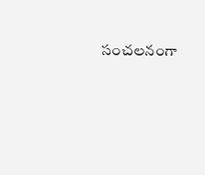సంచలనంగా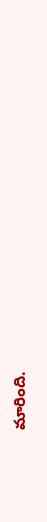మారింది.